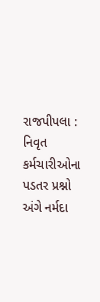રાજપીપલા : નિવૃત કર્મચારીઓના પડતર પ્રશ્નો અંગે નર્મદા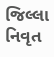જિલ્લા નિવૃત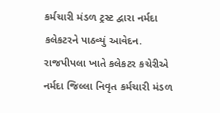કર્મચારી મંડળ ટ્રસ્ટ દ્વારા નર્મદા કલેકટરને પાઠવ્યું આવેદન.
રાજપીપલા ખાતે કલેકટર કચેરીએ નર્મદા જિલ્લા નિવૃત કર્મચારી મંડળ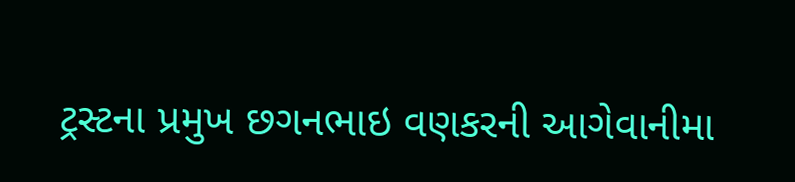ટ્રસ્ટના પ્રમુખ છગનભાઇ વણકરની આગેવાનીમા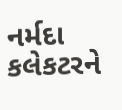નર્મદા કલેકટરને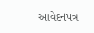આવેદનપત્ર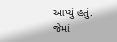આપ્યું હતું. જેમાં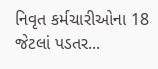નિવૃત કર્મચારીઓના 18 જેટલાં પડતર...